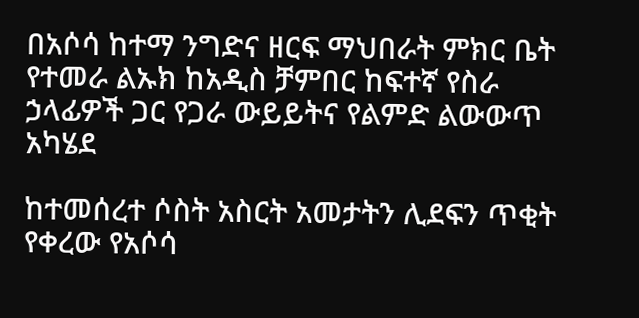በአሶሳ ከተማ ንግድና ዘርፍ ማህበራት ምክር ቤት የተመራ ልኡክ ከአዲስ ቻምበር ከፍተኛ የስራ ኃላፊዎች ጋር የጋራ ውይይትና የልምድ ልውውጥ አካሄደ

ከተመሰረተ ሶስት አስርት አመታትን ሊደፍን ጥቂት የቀረው የአሶሳ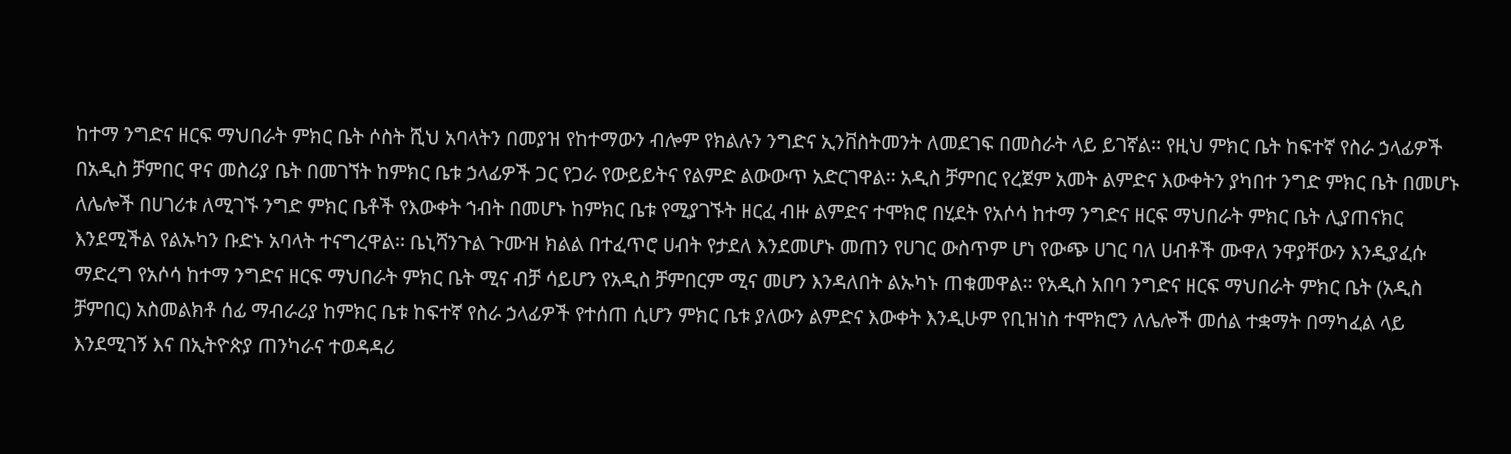ከተማ ንግድና ዘርፍ ማህበራት ምክር ቤት ሶስት ሺህ አባላትን በመያዝ የከተማውን ብሎም የክልሉን ንግድና ኢንቨስትመንት ለመደገፍ በመስራት ላይ ይገኛል፡፡ የዚህ ምክር ቤት ከፍተኛ የስራ ኃላፊዎች በአዲስ ቻምበር ዋና መስሪያ ቤት በመገኘት ከምክር ቤቱ ኃላፊዎች ጋር የጋራ የውይይትና የልምድ ልውውጥ አድርገዋል፡፡ አዲስ ቻምበር የረጀም አመት ልምድና እውቀትን ያካበተ ንግድ ምክር ቤት በመሆኑ ለሌሎች በሀገሪቱ ለሚገኙ ንግድ ምክር ቤቶች የእውቀት ኀብት በመሆኑ ከምክር ቤቱ የሚያገኙት ዘርፈ ብዙ ልምድና ተሞክሮ በሂደት የአሶሳ ከተማ ንግድና ዘርፍ ማህበራት ምክር ቤት ሊያጠናክር እንደሚችል የልኡካን ቡድኑ አባላት ተናግረዋል፡፡ ቤኒሻንጉል ጉሙዝ ክልል በተፈጥሮ ሀብት የታደለ እንደመሆኑ መጠን የሀገር ውስጥም ሆነ የውጭ ሀገር ባለ ሀብቶች ሙዋለ ንዋያቸውን እንዲያፈሱ ማድረግ የአሶሳ ከተማ ንግድና ዘርፍ ማህበራት ምክር ቤት ሚና ብቻ ሳይሆን የአዲስ ቻምበርም ሚና መሆን እንዳለበት ልኡካኑ ጠቁመዋል፡፡ የአዲስ አበባ ንግድና ዘርፍ ማህበራት ምክር ቤት (አዲስ ቻምበር) አስመልክቶ ሰፊ ማብራሪያ ከምክር ቤቱ ከፍተኛ የስራ ኃላፊዎች የተሰጠ ሲሆን ምክር ቤቱ ያለውን ልምድና እውቀት እንዲሁም የቢዝነስ ተሞክሮን ለሌሎች መሰል ተቋማት በማካፈል ላይ እንደሚገኝ እና በኢትዮጵያ ጠንካራና ተወዳዳሪ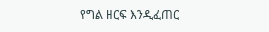የግል ዘርፍ እንዲፈጠር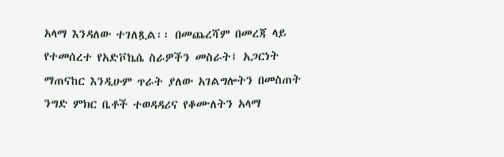አላማ እንዳለው ተገለጿል፡፡ በመጨረሻም በመረጃ ላይ የተመሰረተ የአድቮኬሴ ስራዎችን መስራት፤ አጋርነት ማጠናከር እንዲሁም ጥራት ያለው አገልግሎትን በመስጠት ንግድ ምክር ቤቶች ተወዳዳሪና የቆሙለትን አላማ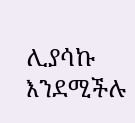ሊያሳኩ እንደሚችሉ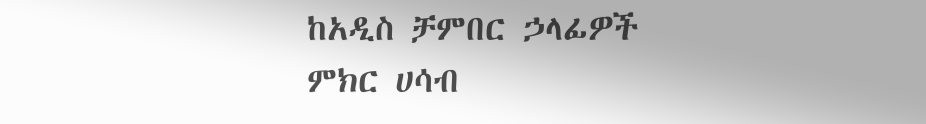ከአዲስ ቻምበር ኃላፊዎች ምክር ሀሳብ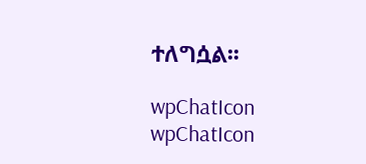ተለግሷል፡፡

wpChatIcon
wpChatIcon